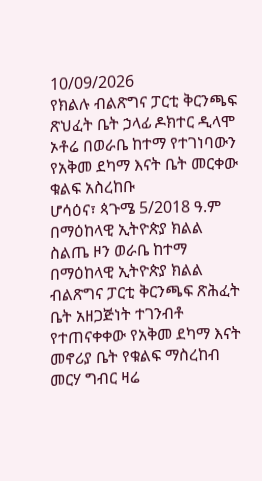10/09/2026
የክልሉ ብልጽግና ፓርቲ ቅርንጫፍ ጽህፈት ቤት ኃላፊ ዶክተር ዲላሞ ኦቶሬ በወራቤ ከተማ የተገነባውን የአቅመ ደካማ እናት ቤት መርቀው ቁልፍ አስረከቡ
ሆሳዕና፣ ጳጉሜ 5/2018 ዓ.ም
በማዕከላዊ ኢትዮጵያ ክልል ስልጤ ዞን ወራቤ ከተማ በማዕከላዊ ኢትዮጵያ ክልል ብልጽግና ፓርቲ ቅርንጫፍ ጽሕፈት ቤት አዘጋጅነት ተገንብቶ የተጠናቀቀው የአቅመ ደካማ እናት መኖሪያ ቤት የቁልፍ ማስረከብ መርሃ ግብር ዛሬ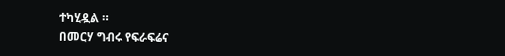ተካሂዷል ።
በመርሃ ግብሩ የፍራፍሬና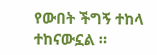የውበት ችግኝ ተከላ ተከናውኗል ።